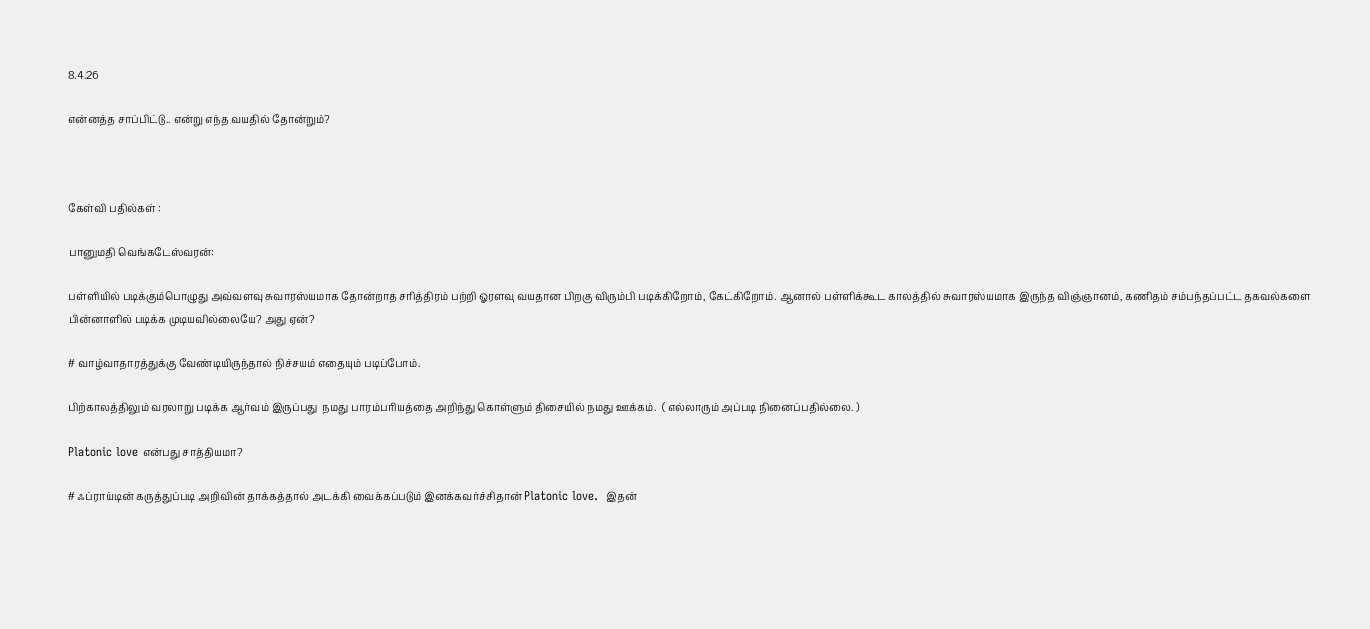8.4.26

என்னத்த சாப்பிட்டு.. என்று எந்த வயதில் தோன்றும்?



கேள்வி பதில்கள் :

பானுமதி வெங்கடேஸ்வரன்:

பள்ளியில் படிக்கும்பொழுது அவ்வளவு சுவாரஸ்யமாக தோன்றாத சரித்திரம் பற்றி ஓரளவு வயதான பிறகு விரும்பி படிக்கிறோம், கேட்கிறோம். ஆனால் பள்ளிக்கூட காலத்தில் சுவாரஸ்யமாக இருந்த விஞ்ஞானம், கணிதம் சம்பந்தப்பட்ட தகவல்களை பின்னாளில் படிக்க முடியவில்லையே? அது ஏன்?

# வாழ்வாதாரத்துக்கு வேண்டியிருந்தால் நிச்சயம் எதையும் படிப்போம்.

பிற்காலத்திலும் வரலாறு படிக்க ஆர்வம் இருப்பது  நமது பாரம்பரியத்தை அறிந்து கொள்ளும் திசையில் நமது ஊக்கம்.  ( எல்லாரும் அப்படி நினைப்பதில்லை. )

Platonic love என்பது சாத்தியமா?

# ஃப்ராய்டின் கருத்துப்படி அறிவின் தாக்கத்தால் அடக்கி வைக்கப்படும் இனக்கவர்ச்சிதான் Platonic love.  இதன்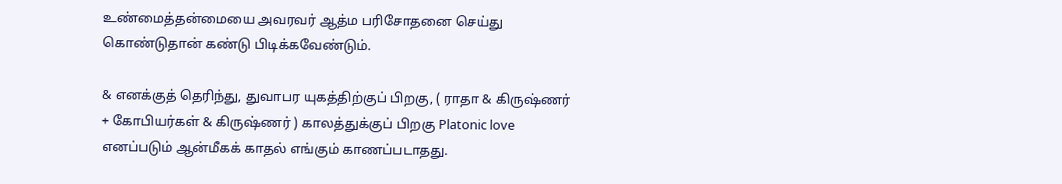உண்மைத்தன்மையை அவரவர் ஆத்ம பரிசோதனை செய்து கொண்டுதான் கண்டு பிடிக்கவேண்டும்.

& எனக்குத் தெரிந்து, துவாபர யுகத்திற்குப் பிறகு, ( ராதா & கிருஷ்ணர்  + கோபியர்கள் & கிருஷ்ணர் ) காலத்துக்குப் பிறகு Platonic love எனப்படும் ஆன்மீகக் காதல் எங்கும் காணப்படாதது.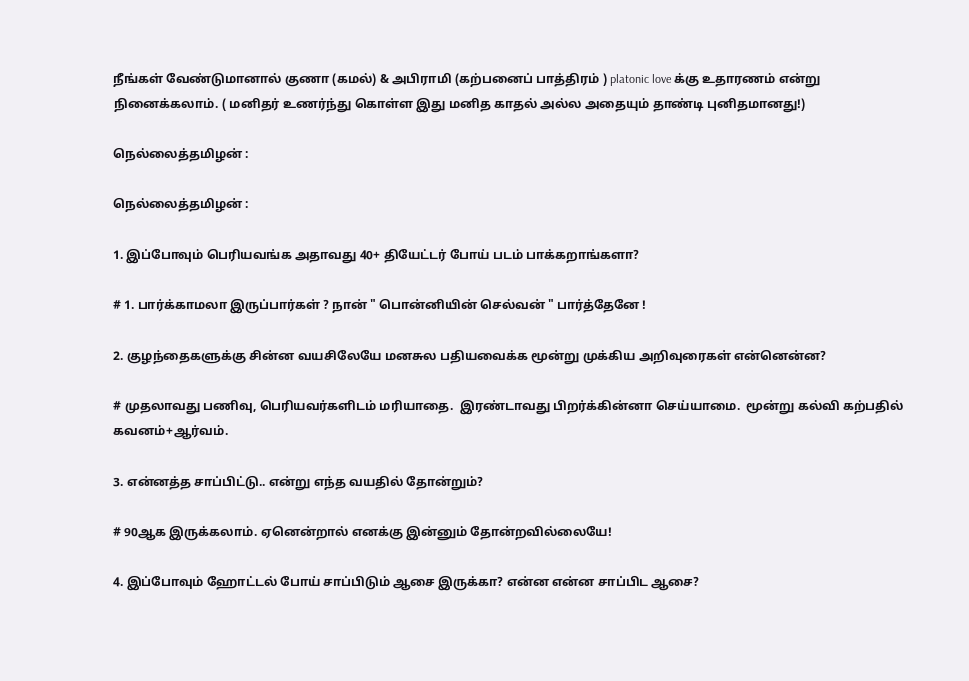நீங்கள் வேண்டுமானால் குணா (கமல்) & அபிராமி (கற்பனைப் பாத்திரம் ) platonic love க்கு உதாரணம் என்று நினைக்கலாம். ( மனிதர் உணர்ந்து கொள்ள இது மனித காதல் அல்ல அதையும் தாண்டி புனிதமானது!)

நெல்லைத்தமிழன் :

நெல்லைத்தமிழன் :

1. இப்போவும் பெரியவங்க அதாவது 40+ தியேட்டர் போய் படம் பாக்கறாங்களா?

# 1. பார்க்காமலா இருப்பார்கள் ? நான் " பொன்னியின் செல்வன் " பார்த்தேனே !

2. குழந்தைகளுக்கு சின்ன வயசிலேயே மனசுல பதியவைக்க மூன்று முக்கிய அறிவுரைகள் என்னென்ன?

# முதலாவது பணிவு, பெரியவர்களிடம் மரியாதை.  இரண்டாவது பிறர்க்கின்னா செய்யாமை.  மூன்று கல்வி கற்பதில் கவனம்+ஆர்வம்.

3. என்னத்த சாப்பிட்டு.. என்று எந்த வயதில் தோன்றும்?

# 90ஆக இருக்கலாம். ஏனென்றால் எனக்கு இன்னும் தோன்றவில்லையே!

4. இப்போவும் ஹோட்டல் போய் சாப்பிடும் ஆசை இருக்கா? என்ன என்ன சாப்பிட ஆசை?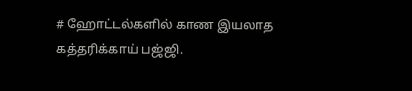# ஹோட்டல்களில் காண இயலாத கத்தரிக்காய் பஜ்ஜி.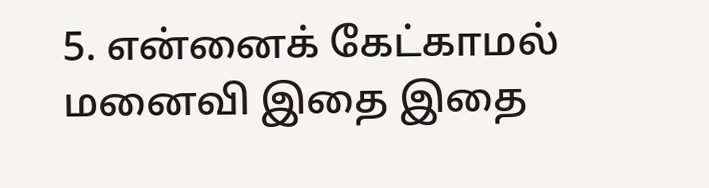5. என்னைக் கேட்காமல் மனைவி இதை இதை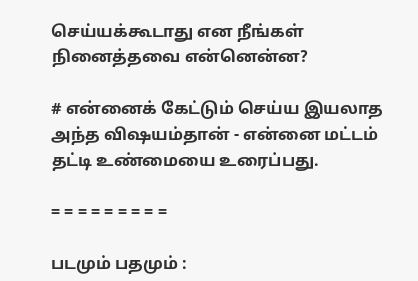செய்யக்கூடாது என நீங்கள் நினைத்தவை என்னென்ன?

# என்னைக் கேட்டும் செய்ய இயலாத அந்த விஷயம்தான் - என்னை மட்டம் தட்டி உண்மையை உரைப்பது.

= = = = = = = = =

படமும் பதமும் :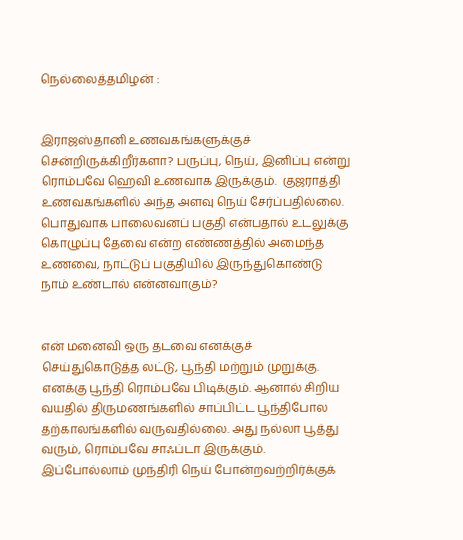நெல்லைத்தமிழன் :


இராஜஸ்தானி உணவகங்களுக்குச் சென்றிருக்கிறீர்களா? பருப்பு, நெய், இனிப்பு என்று ரொம்பவே ஹெவி உணவாக இருக்கும்.  குஜராத்தி உணவகங்களில் அந்த அளவு நெய் சேர்ப்பதில்லை. பொதுவாக பாலைவனப் பகுதி என்பதால் உடலுக்கு கொழுப்பு தேவை என்ற எண்ணத்தில் அமைந்த உணவை, நாட்டுப் பகுதியில் இருந்துகொண்டு நாம் உண்டால் என்னவாகும்?


என் மனைவி ஒரு தடவை எனக்குச் செய்துகொடுத்த லட்டு, பூந்தி மற்றும் முறுக்கு.  எனக்கு பூந்தி ரொம்பவே பிடிக்கும். ஆனால் சிறிய வயதில் திருமணங்களில் சாப்பிட்ட பூந்திபோல தற்காலங்களில் வருவதில்லை. அது நல்லா பூத்து வரும், ரொம்பவே சாஃப்டா இருக்கும்.  இப்போல்லாம் முந்திரி நெய் போன்றவற்றிர்க்குக்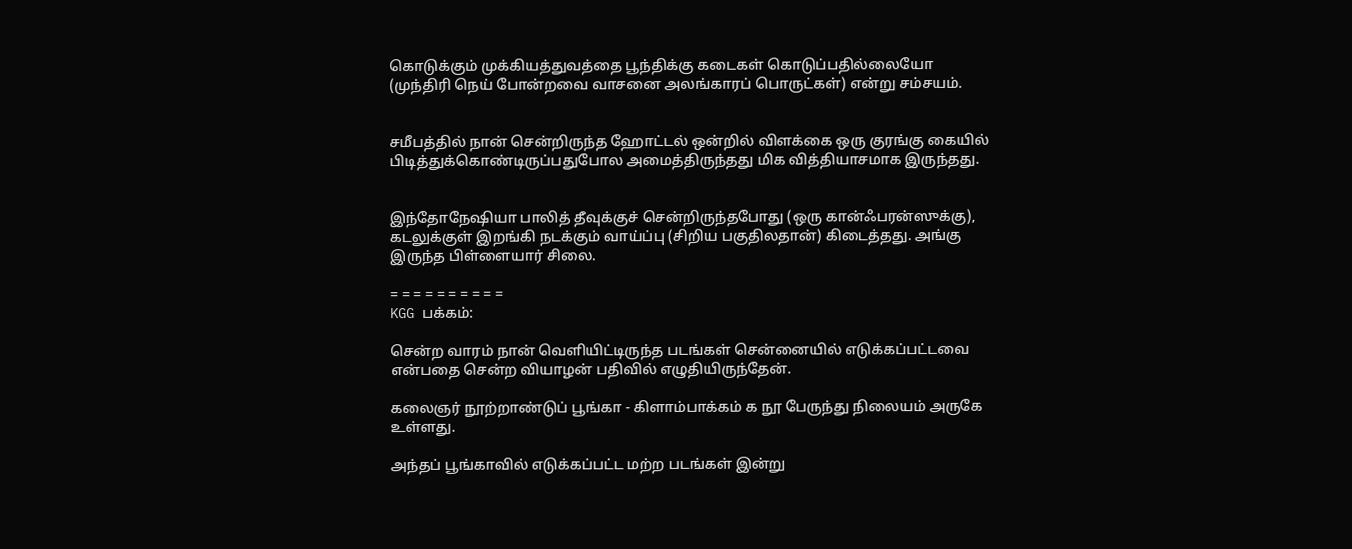கொடுக்கும் முக்கியத்துவத்தை பூந்திக்கு கடைகள் கொடுப்பதில்லையோ (முந்திரி நெய் போன்றவை வாசனை அலங்காரப் பொருட்கள்) என்று சம்சயம்.


சமீபத்தில் நான் சென்றிருந்த ஹோட்டல் ஒன்றில் விளக்கை ஒரு குரங்கு கையில் பிடித்துக்கொண்டிருப்பதுபோல அமைத்திருந்தது மிக வித்தியாசமாக இருந்தது.


இந்தோநேஷியா பாலித் தீவுக்குச் சென்றிருந்தபோது (ஒரு கான்ஃபரன்ஸுக்கு), கடலுக்குள் இறங்கி நடக்கும் வாய்ப்பு (சிறிய பகுதிலதான்) கிடைத்தது. அங்கு இருந்த பிள்ளையார் சிலை.

= = = = = = = = = =
KGG பக்கம்:

சென்ற வாரம் நான் வெளியிட்டிருந்த படங்கள் சென்னையில் எடுக்கப்பட்டவை என்பதை சென்ற வியாழன் பதிவில் எழுதியிருந்தேன்.

கலைஞர் நூற்றாண்டுப் பூங்கா - கிளாம்பாக்கம் க நூ பேருந்து நிலையம் அருகே உள்ளது.

அந்தப் பூங்காவில் எடுக்கப்பட்ட மற்ற படங்கள் இன்று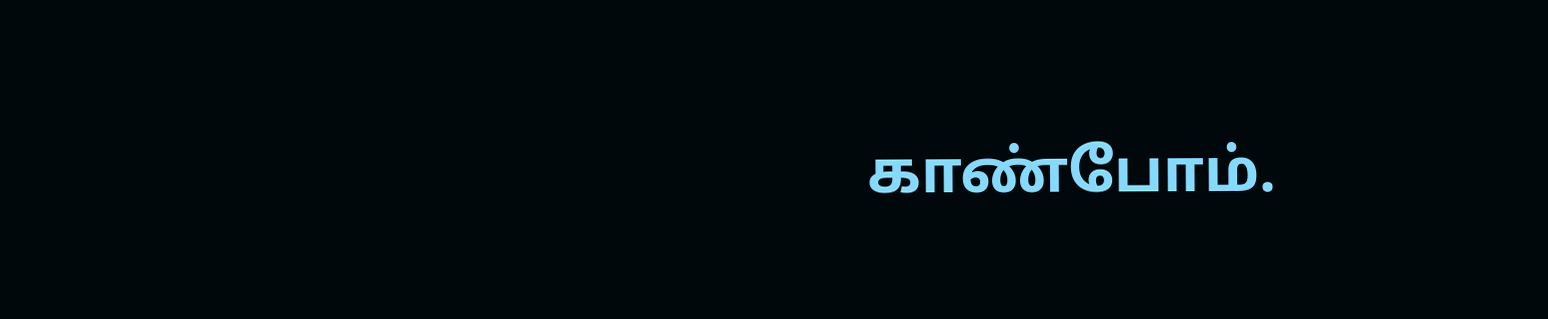காண்போம்.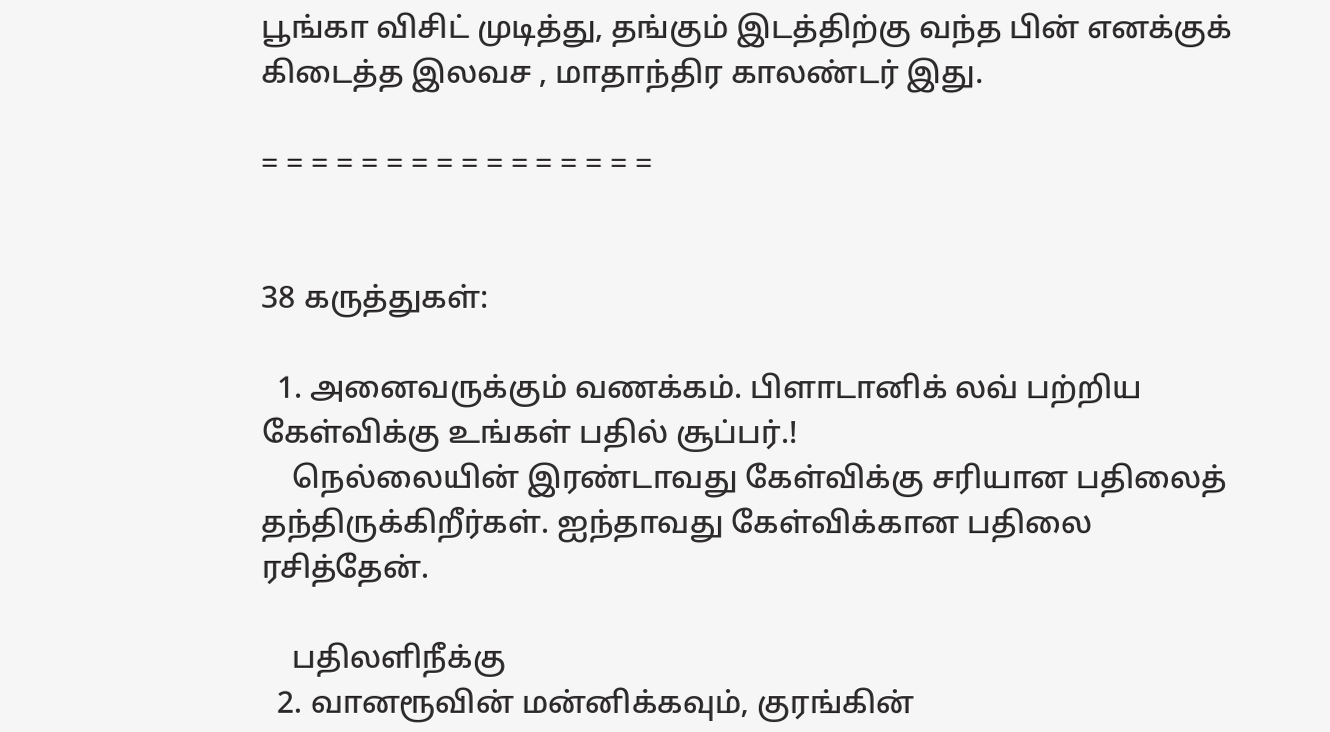பூங்கா விசிட் முடித்து, தங்கும் இடத்திற்கு வந்த பின் எனக்குக் கிடைத்த இலவச , மாதாந்திர காலண்டர் இது.

= = = = = = = = = = = = = = = =


38 கருத்துகள்:

  1. அனைவருக்கும் வணக்கம். பிளாடானிக் லவ் பற்றிய கேள்விக்கு உங்கள் பதில் சூப்பர்.!
    நெல்லையின் இரண்டாவது கேள்விக்கு சரியான பதிலைத் தந்திருக்கிறீர்கள். ஐந்தாவது கேள்விக்கான பதிலை ரசித்தேன்.

    பதிலளிநீக்கு
  2. வானரூவின் மன்னிக்கவும், குரங்கின்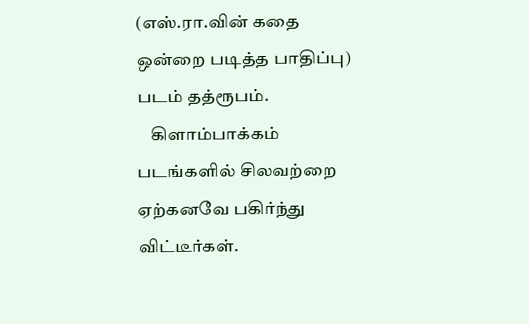(எஸ்.ரா.வின் கதை ஒன்றை படித்த பாதிப்பு) படம் தத்ரூபம்.
    கிளாம்பாக்கம் படங்களில் சிலவற்றை ஏற்கனவே பகிர்ந்து விட்டீர்கள்.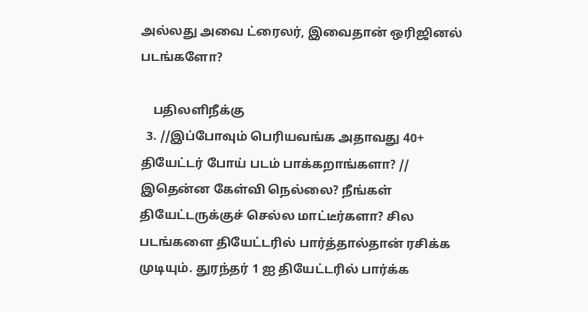அல்லது அவை ட்ரைலர், இவைதான் ஒரிஜினல் படங்களோ?

    பதிலளிநீக்கு
  3. //இப்போவும் பெரியவங்க அதாவது 40+ தியேட்டர் போய் படம் பாக்கறாங்களா? // இதென்ன கேள்வி நெல்லை? நீங்கள் தியேட்டருக்குச் செல்ல மாட்டீர்களா? சில படங்களை தியேட்டரில் பார்த்தால்தான் ரசிக்க முடியும். துரந்தர் 1 ஐ தியேட்டரில் பார்க்க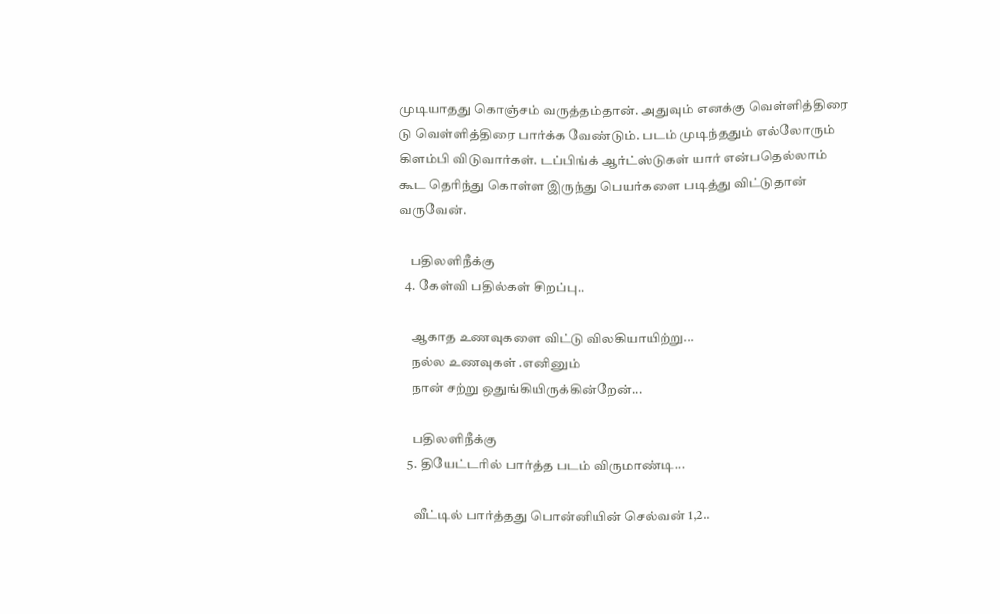முடியாதது கொஞ்சம் வருத்தம்தான். அதுவும் எனக்கு வெள்ளித்திரை டு வெள்ளித்திரை பார்க்க வேண்டும். படம் முடிந்ததும் எல்லோரும் கிளம்பி விடுவார்கள். டப்பிங்க் ஆர்ட்ஸ்டுகள் யார் என்பதெல்லாம் கூட தெரிந்து கொள்ள இருந்து பெயர்களை படித்து விட்டுதான் வருவேன்.

    பதிலளிநீக்கு
  4. கேள்வி பதில்கள் சிறப்பு..

    ஆகாத உணவுகளை விட்டு விலகியாயிற்று...
    நல்ல உணவுகள் .எனினும்
    நான் சற்று ஒதுங்கியிருக்கின்றேன்...

    பதிலளிநீக்கு
  5. தியேட்டரில் பார்த்த படம் விருமாண்டி...

    வீட்டில் பார்த்தது பொன்னியின் செல்வன் 1,2..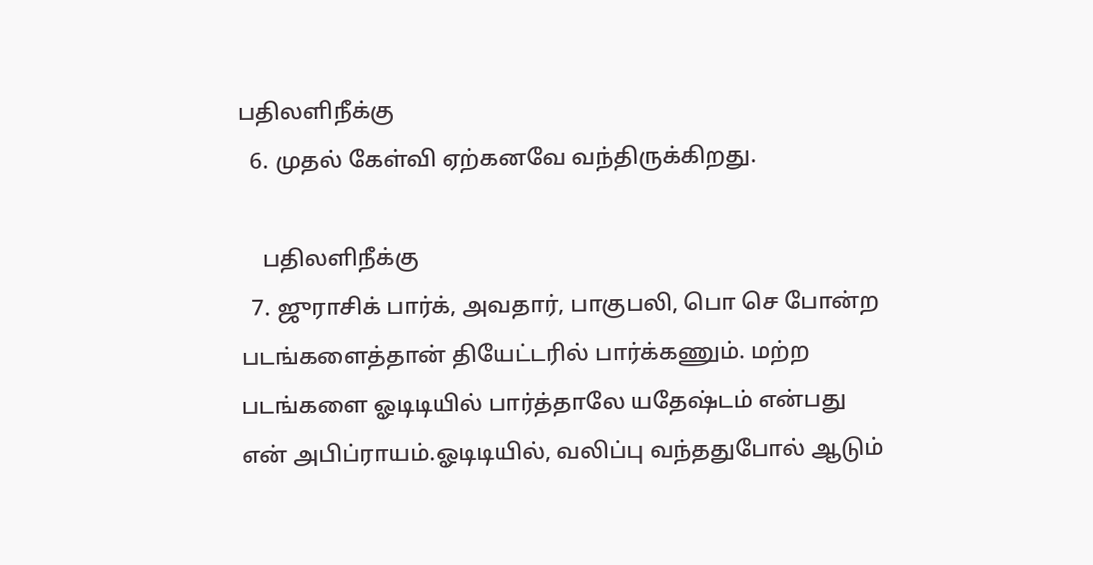பதிலளிநீக்கு
  6. முதல் கேள்வி ஏற்கனவே வந்திருக்கிறது.

    பதிலளிநீக்கு
  7. ஜுராசிக் பார்க், அவதார், பாகுபலி, பொ செ போன்ற படங்களைத்தான் தியேட்டரில் பார்க்கணும். மற்ற படங்களை ஓடிடியில் பார்த்தாலே யதேஷ்டம் என்பது என் அபிப்ராயம்.ஓடிடியில், வலிப்பு வந்ததுபோல் ஆடும்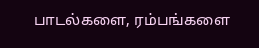பாடல்களை, ரம்பங்களை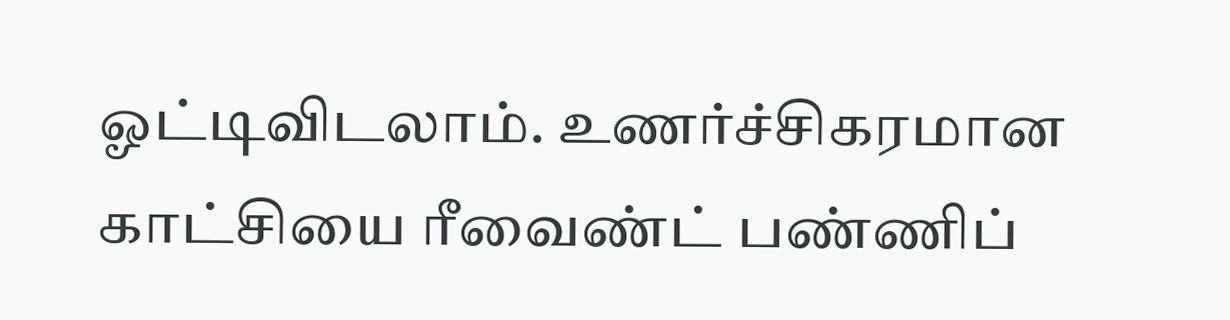ஓட்டிவிடலாம். உணர்ச்சிகரமான காட்சியை ரீவைண்ட் பண்ணிப்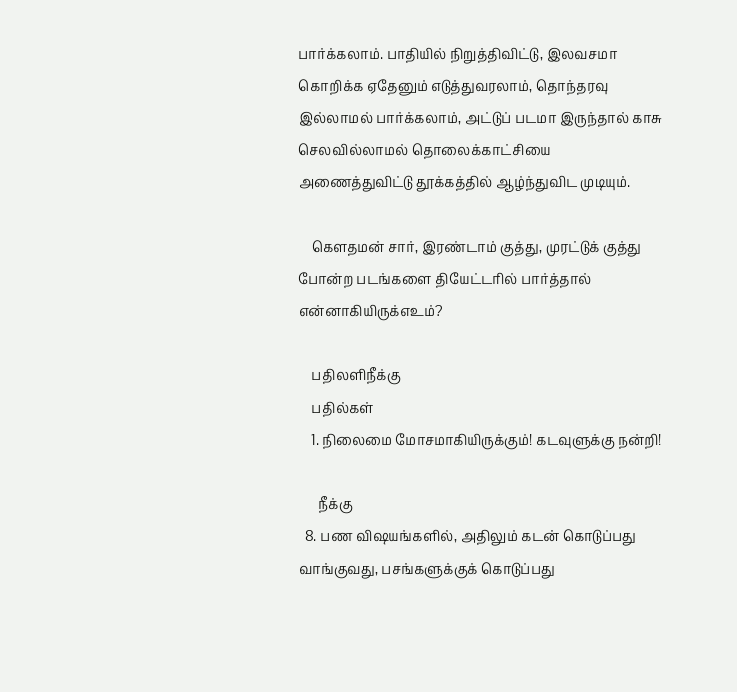பார்க்கலாம். பாதியில் நிறுத்திவிட்டு, இலவசமா கொறிக்க ஏதேனும் எடுத்துவரலாம், தொந்தரவு இல்லாமல் பார்க்கலாம், அட்டுப் படமா இருந்தால் காசு செலவில்லாமல் தொலைக்காட்சியை அணைத்துவிட்டு தூக்கத்தில் ஆழ்ந்துவிட முடியும்.

    கௌதமன் சார், இரண்டாம் குத்து, முரட்டுக் குத்து போன்ற படங்களை தியேட்டரில் பார்த்தால் என்னாகியிருக்எஉம்?

    பதிலளிநீக்கு
    பதில்கள்
    1. நிலைமை மோசமாகியிருக்கும்! கடவுளுக்கு நன்றி!

      நீக்கு
  8. பண விஷயங்களில், அதிலும் கடன் கொடுப்பது வாங்குவது, பசங்களுக்குக் கொடுப்பது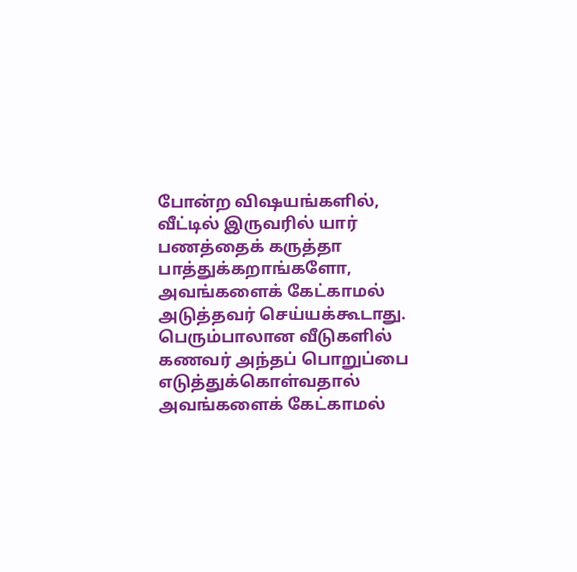போன்ற விஷயங்களில், வீட்டில் இருவரில் யார் பணத்தைக் கருத்தா பாத்துக்கறாங்களோ, அவங்களைக் கேட்காமல் அடுத்தவர் செய்யக்கூடாது. பெரும்பாலான வீடுகளில் கணவர் அந்தப் பொறுப்பை எடுத்துக்கொள்வதால் அவங்களைக் கேட்காமல்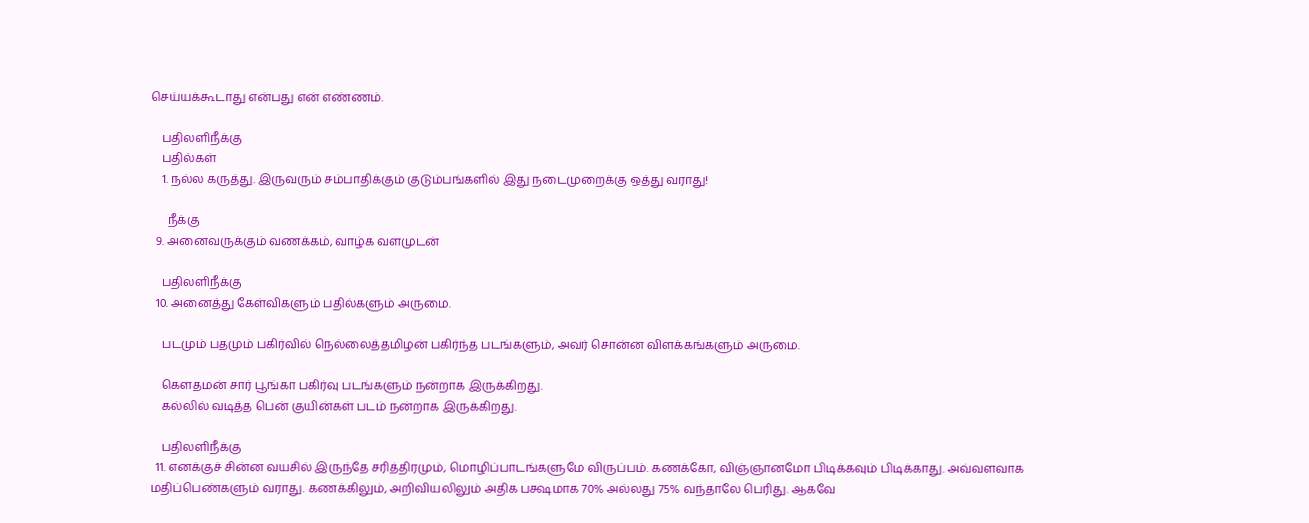செய்யக்கூடாது என்பது என் எண்ணம்.

    பதிலளிநீக்கு
    பதில்கள்
    1. நல்ல கருத்து. இருவரும் சம்பாதிக்கும் குடும்பங்களில் இது நடைமுறைக்கு ஒத்து வராது!

      நீக்கு
  9. அனைவருக்கும் வணக்கம், வாழ்க வளமுடன்

    பதிலளிநீக்கு
  10. அனைத்து கேள்விகளும் பதில்களும் அருமை.

    படமும் பதமும் பகிர்வில் நெல்லைத்தமிழன் பகிர்ந்த படங்களும், அவர் சொன்ன விளக்கங்களும் அருமை.

    கெளதமன் சார் பூங்கா பகிர்வு படங்களும் நன்றாக இருக்கிறது.
    கல்லில் வடித்த பென் குயின்கள் படம் நன்றாக இருக்கிறது.

    பதிலளிநீக்கு
  11. எனக்குச் சின்ன வயசில் இருந்தே சரித்திரமும், மொழிப்பாடங்களுமே விருப்பம். கணக்கோ, விஞ்ஞானமோ பிடிக்கவும் பிடிக்காது. அவ்வளவாக மதிப்பெண்களும் வராது. கணக்கிலும், அறிவியலிலும் அதிக பக்ஷமாக 70% அல்லது 75% வந்தாலே பெரிது. ஆகவே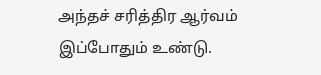அந்தச் சரித்திர ஆர்வம் இப்போதும் உண்டு.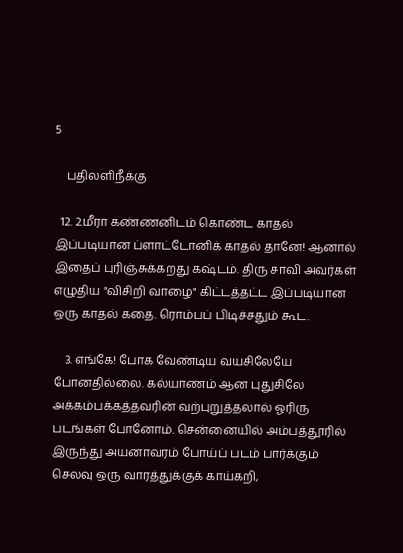5

    பதிலளிநீக்கு

  12. 2.மீரா கண்ணனிடம் கொண்ட காதல் இப்படியான ப்ளாட்டோனிக் காதல் தானே! ஆனால் இதைப் புரிஞ்சுக்கறது கஷ்டம். திரு சாவி அவர்கள் எழுதிய "விசிறி வாழை" கிட்டத்தட்ட இப்படியான ஒரு காதல் கதை. ரொம்பப் பிடிச்சதும் கூட.

    3. எங்கே! போக வேண்டிய வயசிலேயே போனதில்லை. கல்யாணம் ஆன புதுசிலே அக்கம்பக்கத்தவரின் வற்புறுத்தலால் ஓரிரு படங்கள் போனோம். சென்னையில் அம்பத்தூரில் இருந்து அயனாவரம் போய்ப் படம் பார்க்கும் செலவு ஒரு வாரத்துக்குக் காய்கறி,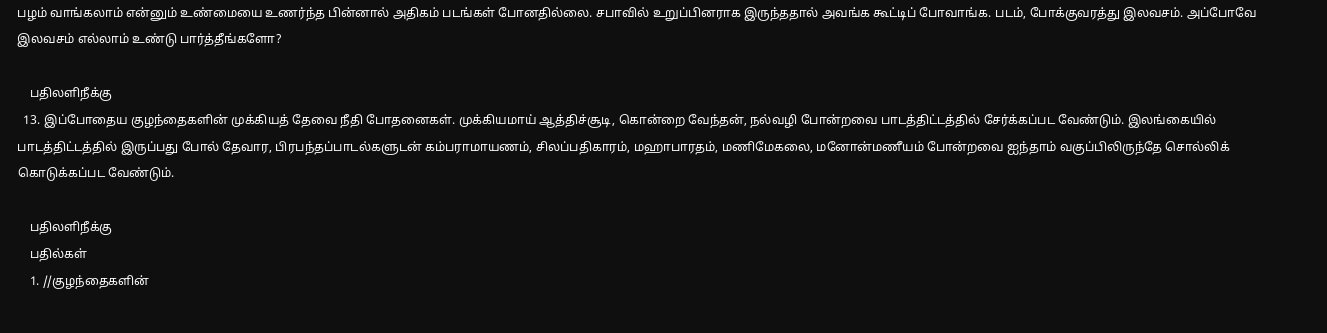பழம் வாங்கலாம் என்னும் உண்மையை உணர்ந்த பின்னால் அதிகம் படங்கள் போனதில்லை. சபாவில் உறுப்பினராக இருந்ததால் அவங்க கூட்டிப் போவாங்க. படம், போக்குவரத்து இலவசம். அப்போவே இலவசம் எல்லாம் உண்டு பார்த்தீங்களோ?

    பதிலளிநீக்கு
  13. இப்போதைய குழந்தைகளின் முக்கியத் தேவை நீதி போதனைகள். முக்கியமாய் ஆத்திச்சூடி, கொன்றை வேந்தன், நல்வழி போன்றவை பாடத்திட்டத்தில் சேர்க்கப்பட வேண்டும். இலங்கையில் பாடத்திட்டத்தில் இருப்பது போல் தேவார, பிரபந்தப்பாடல்களுடன் கம்பராமாயணம், சிலப்பதிகாரம், மஹாபாரதம், மணிமேகலை, மனோன்மணீயம் போன்றவை ஐந்தாம் வகுப்பிலிருந்தே சொல்லிக் கொடுக்கப்பட வேண்டும்.

    பதிலளிநீக்கு
    பதில்கள்
    1. //குழந்தைகளின்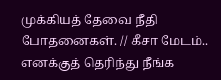முக்கியத் தேவை நீதி போதனைகள். // கீசா மேடம்.. எனக்குத் தெரிந்து நீங்க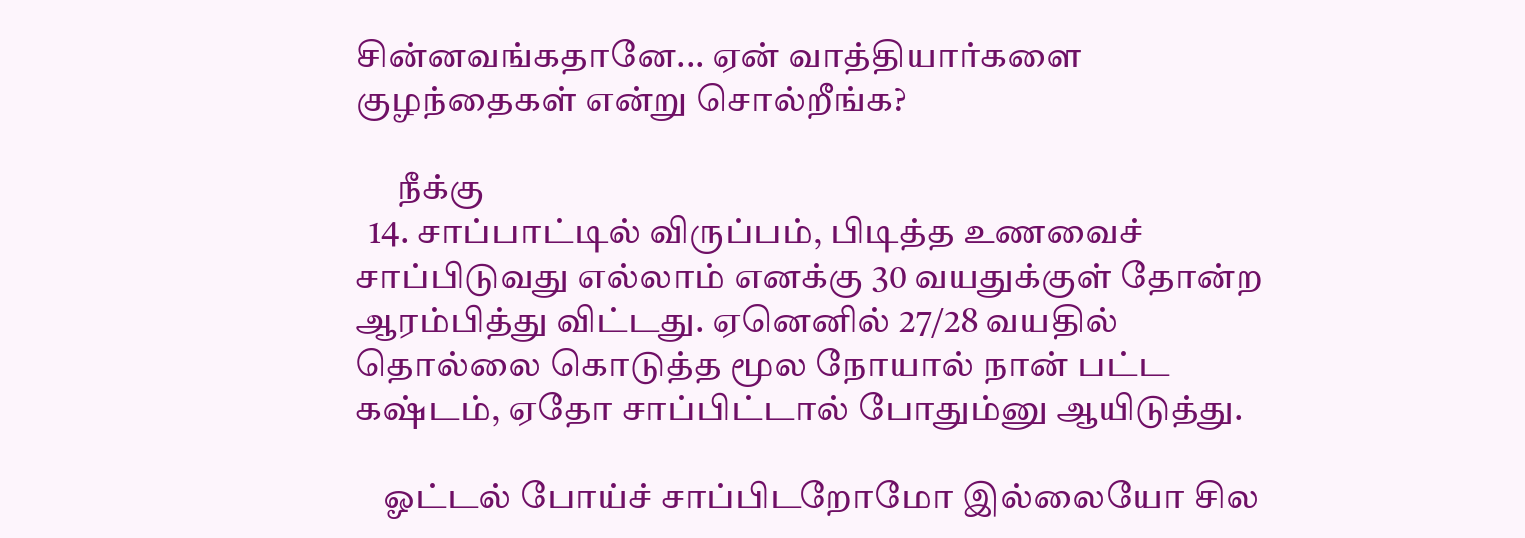சின்னவங்கதானே... ஏன் வாத்தியார்களை குழந்தைகள் என்று சொல்றீங்க?

      நீக்கு
  14. சாப்பாட்டில் விருப்பம், பிடித்த உணவைச் சாப்பிடுவது எல்லாம் எனக்கு 30 வயதுக்குள் தோன்ற ஆரம்பித்து விட்டது. ஏனெனில் 27/28 வயதில் தொல்லை கொடுத்த மூல நோயால் நான் பட்ட கஷ்டம், ஏதோ சாப்பிட்டால் போதும்னு ஆயிடுத்து.

    ஓட்டல் போய்ச் சாப்பிடறோமோ இல்லையோ சில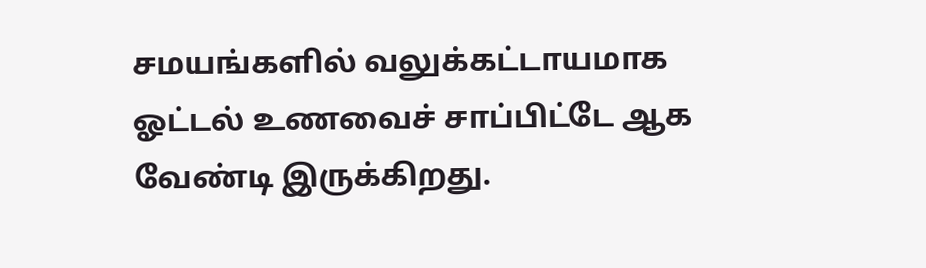சமயங்களில் வலுக்கட்டாயமாக ஓட்டல் உணவைச் சாப்பிட்டே ஆக வேண்டி இருக்கிறது.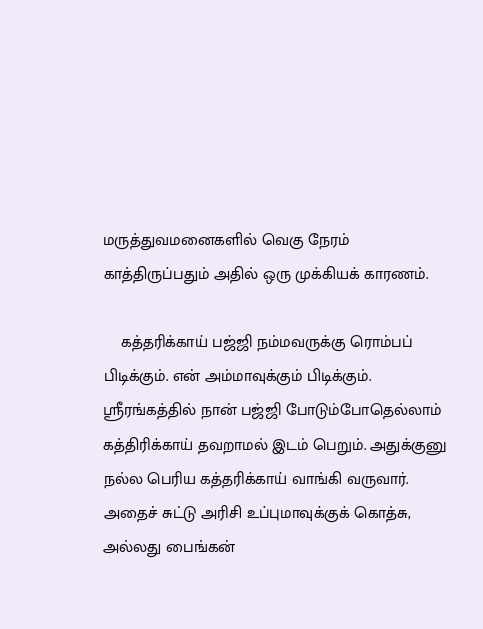மருத்துவமனைகளில் வெகு நேரம் காத்திருப்பதும் அதில் ஒரு முக்கியக் காரணம்.

    கத்தரிக்காய் பஜ்ஜி நம்மவருக்கு ரொம்பப் பிடிக்கும். என் அம்மாவுக்கும் பிடிக்கும். ஸ்ரீரங்கத்தில் நான் பஜ்ஜி போடும்போதெல்லாம் கத்திரிக்காய் தவறாமல் இடம் பெறும். அதுக்குனு நல்ல பெரிய கத்தரிக்காய் வாங்கி வருவார். அதைச் சுட்டு அரிசி உப்புமாவுக்குக் கொத்சு, அல்லது பைங்கன்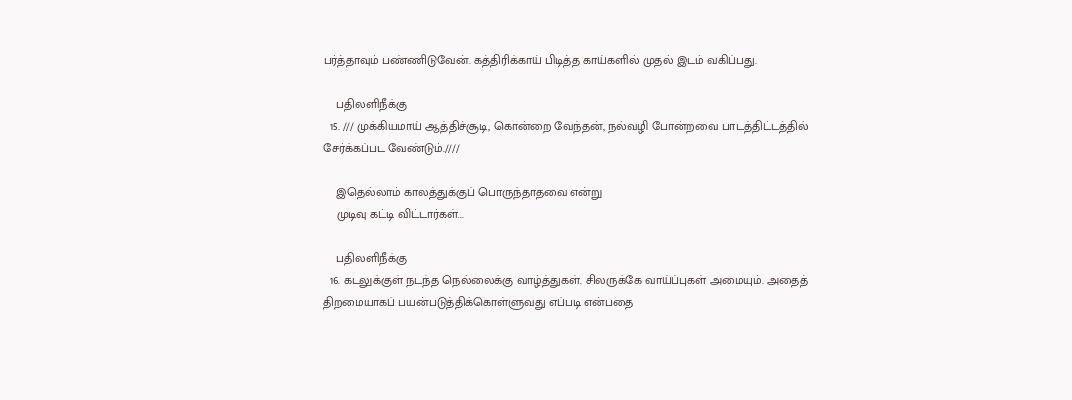பர்த்தாவும் பண்ணிடுவேன். கத்திரிக்காய் பிடித்த காய்களில் முதல் இடம் வகிப்பது.

    பதிலளிநீக்கு
  15. /// முக்கியமாய் ஆத்திச்சூடி, கொன்றை வேந்தன், நல்வழி போன்றவை பாடத்திட்டத்தில் சேர்க்கப்பட வேண்டும்.////

    இதெல்லாம் காலத்துக்குப் பொருந்தாதவை என்று
    முடிவு கட்டி விட்டார்கள்...

    பதிலளிநீக்கு
  16. கடலுக்குள் நடந்த நெல்லைக்கு வாழ்த்துகள். சிலருக்கே வாய்ப்புகள் அமையும். அதைத் திறமையாகப் பயன்படுத்திக்கொள்ளுவது எப்படி என்பதை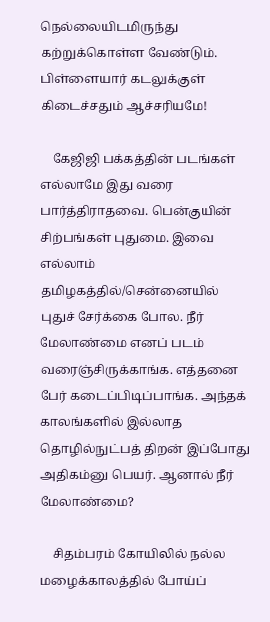நெல்லையிடமிருந்து கற்றுக்கொள்ள வேண்டும். பிள்ளையார் கடலுக்குள் கிடைச்சதும் ஆச்சரியமே!

    கேஜிஜி பக்கத்தின் படங்கள் எல்லாமே இது வரை பார்த்திராதவை. பென்குயின் சிற்பங்கள் புதுமை. இவை எல்லாம் தமிழகத்தில்/சென்னையில் புதுச் சேர்க்கை போல. நீர் மேலாண்மை எனப் படம் வரைஞ்சிருக்காங்க. எத்தனை பேர் கடைப்பிடிப்பாங்க. அந்தக் காலங்களில் இல்லாத தொழில்நுட்பத் திறன் இப்போது அதிகம்னு பெயர். ஆனால் நீர் மேலாண்மை?

    சிதம்பரம் கோயிலில் நல்ல மழைக்காலத்தில் போய்ப்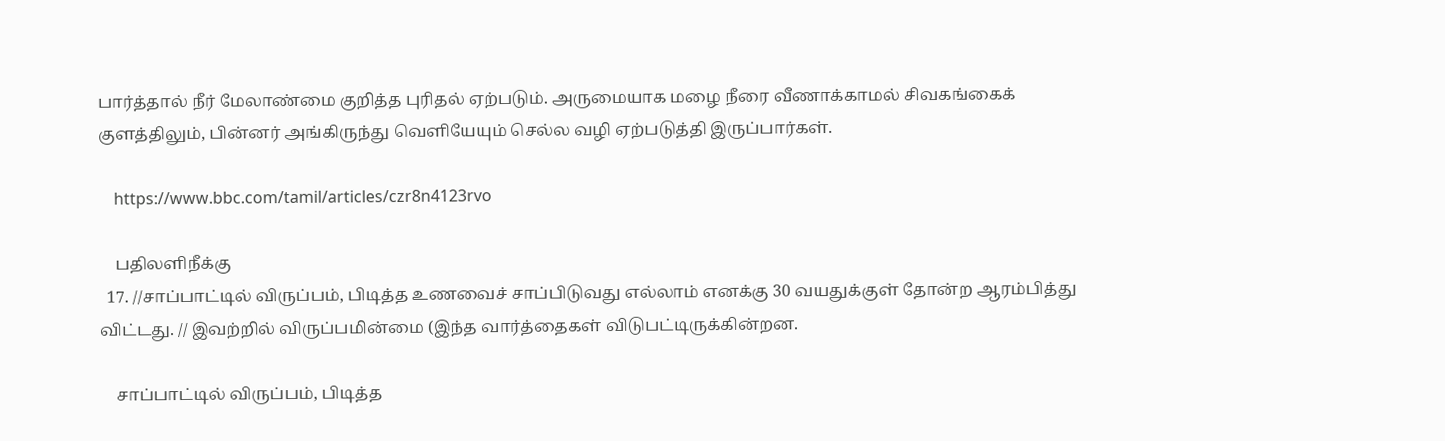பார்த்தால் நீர் மேலாண்மை குறித்த புரிதல் ஏற்படும். அருமையாக மழை நீரை வீணாக்காமல் சிவகங்கைக் குளத்திலும், பின்னர் அங்கிருந்து வெளியேயும் செல்ல வழி ஏற்படுத்தி இருப்பார்கள்.

    https://www.bbc.com/tamil/articles/czr8n4123rvo

    பதிலளிநீக்கு
  17. //சாப்பாட்டில் விருப்பம், பிடித்த உணவைச் சாப்பிடுவது எல்லாம் எனக்கு 30 வயதுக்குள் தோன்ற ஆரம்பித்து விட்டது. // இவற்றில் விருப்பமின்மை (இந்த வார்த்தைகள் விடுபட்டிருக்கின்றன.

    சாப்பாட்டில் விருப்பம், பிடித்த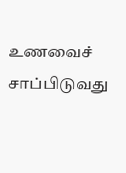உணவைச் சாப்பிடுவது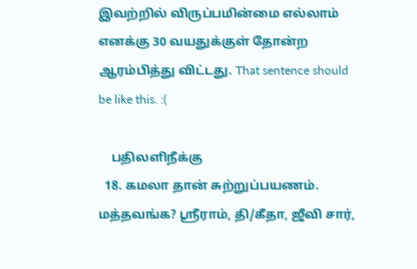இவற்றில் விருப்பமின்மை எல்லாம் எனக்கு 30 வயதுக்குள் தோன்ற ஆரம்பித்து விட்டது. That sentence should be like this. :(

    பதிலளிநீக்கு
  18. கமலா தான் சுற்றுப்பயணம். மத்தவங்க? ஸ்ரீராம், தி/கீதா, ஜீவி சார்,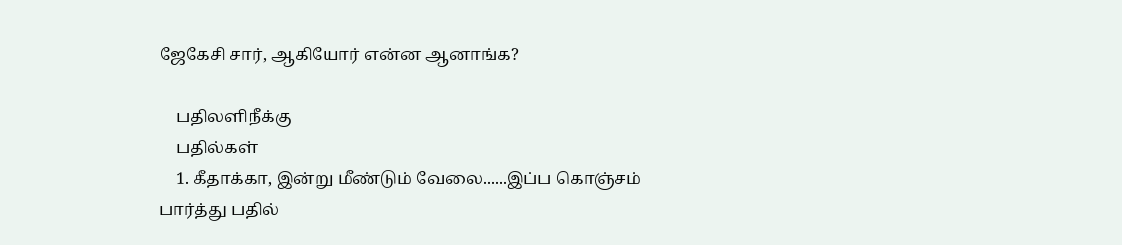ஜேகேசி சார், ஆகியோர் என்ன ஆனாங்க?

    பதிலளிநீக்கு
    பதில்கள்
    1. கீதாக்கா, இன்று மீண்டும் வேலை......இப்ப கொஞ்சம் பார்த்து பதில்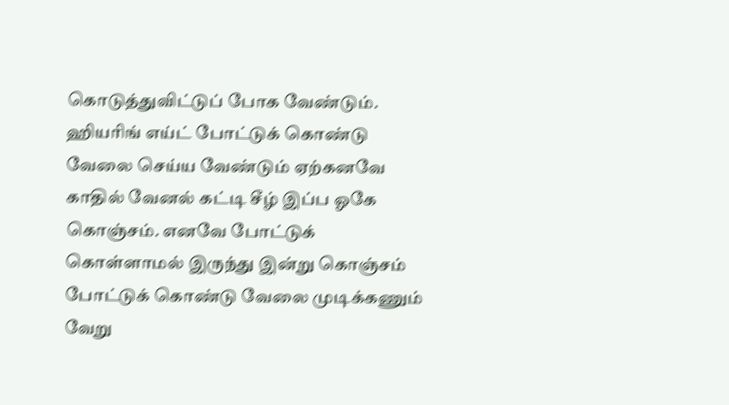கொடுத்துவிட்டுப் போக வேண்டும். ஹியரிங் எய்ட் போட்டுக் கொண்டு வேலை செய்ய வேண்டும் ஏற்கனவே காதில் வேனல் கட்டி சீழ் இப்ப ஓகே கொஞ்சம். எனவே போட்டுக் கொள்ளாமல் இருந்து இன்று கொஞ்சம் போட்டுக் கொண்டு வேலை முடிக்கணும் வேறு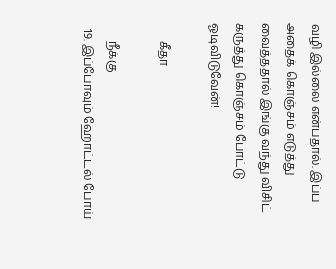வழி இல்லை என்பதால். இப்ப அதைக் கொஞ்சம் எடுத்து வைத்ததால் இங்கு வந்து விசிட் கருத்து கொஞ்சம் போட்டு ஓடிவிடுவேன்!

      கீதா

      நீக்கு
  19. இப்போவும் ஹோட்டல் போய்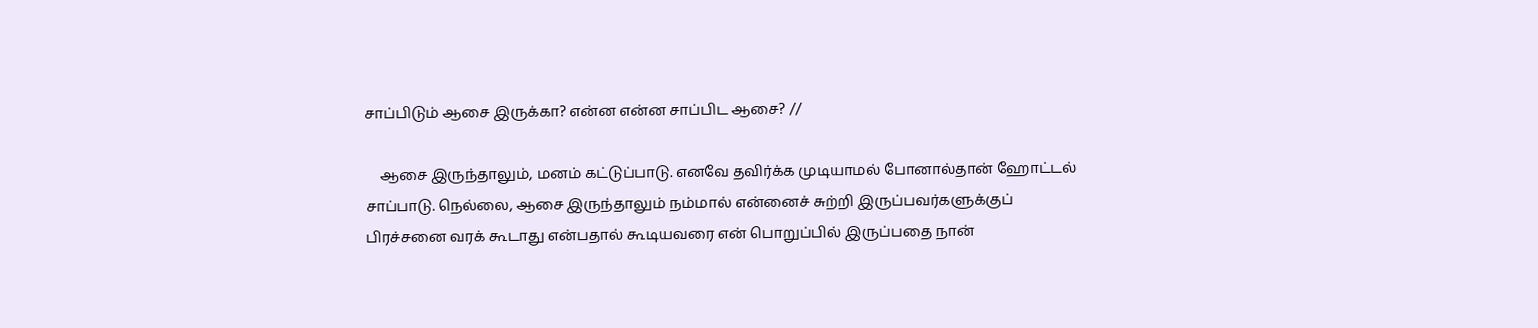சாப்பிடும் ஆசை இருக்கா? என்ன என்ன சாப்பிட ஆசை? //

    ஆசை இருந்தாலும், மனம் கட்டுப்பாடு. எனவே தவிர்க்க முடியாமல் போனால்தான் ஹோட்டல் சாப்பாடு. நெல்லை, ஆசை இருந்தாலும் நம்மால் என்னைச் சுற்றி இருப்பவர்களுக்குப் பிரச்சனை வரக் கூடாது என்பதால் கூடியவரை என் பொறுப்பில் இருப்பதை நான்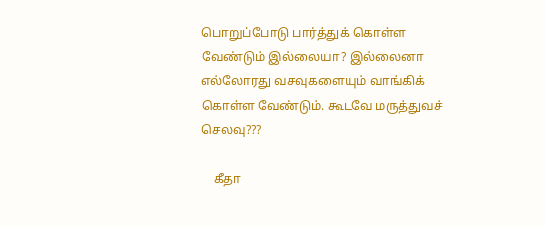பொறுப்போடு பார்த்துக் கொள்ள வேண்டும் இல்லையா? இல்லைனா எல்லோரது வசவுகளையும் வாங்கிக் கொள்ள வேண்டும். கூடவே மருத்துவச் செலவு???

    கீதா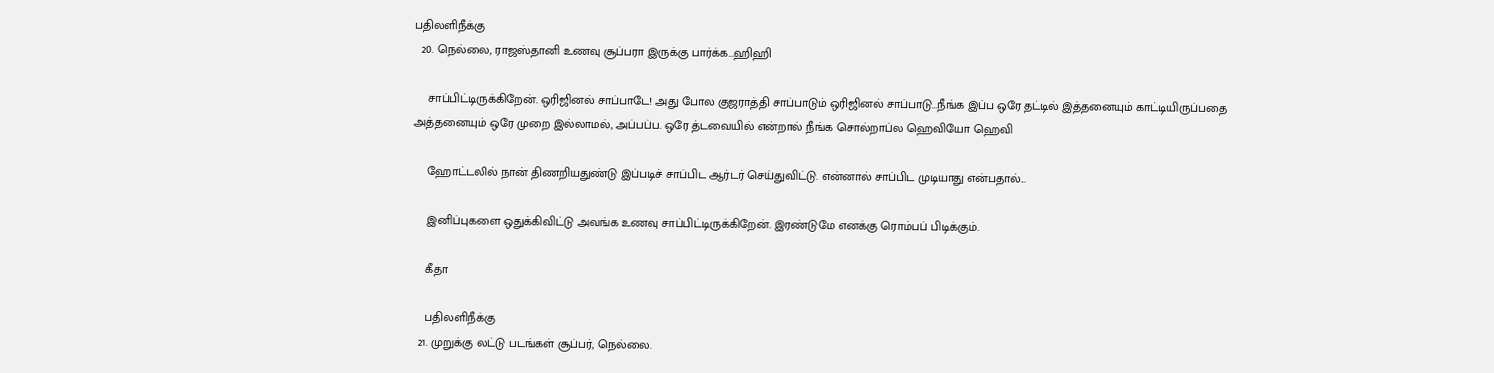பதிலளிநீக்கு
  20. நெல்லை, ராஜஸ்தானி உணவு சூப்பரா இருக்கு பார்க்க...ஹிஹி

    சாப்பிட்டிருக்கிறேன். ஒரிஜினல் சாப்பாடே! அது போல குஜராத்தி சாப்பாடும் ஒரிஜினல் சாப்பாடு...நீங்க இப்ப ஒரே தட்டில் இத்தனையும் காட்டியிருப்பதை அத்தனையும் ஒரே முறை இல்லாமல், அப்பப்ப. ஒரே த்டவையில் என்றால் நீங்க சொல்றாப்ல ஹெவியோ ஹெவி

    ஹோட்டலில் நான் திணறியதுண்டு இப்படிச் சாப்பிட ஆர்டர் செய்துவிட்டு. என்னால் சாப்பிட முடியாது என்பதால்...

    இனிப்புகளை ஒதுக்கிவிட்டு அவங்க உணவு சாப்பிட்டிருக்கிறேன். இரண்டுமே எனக்கு ரொம்பப் பிடிக்கும்.

    கீதா

    பதிலளிநீக்கு
  21. முறுக்கு லட்டு படங்கள் சூப்பர், நெல்லை.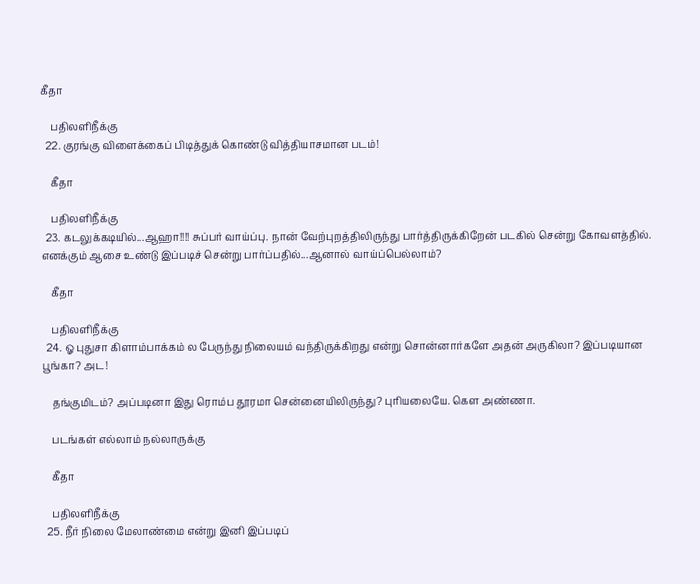கீதா

    பதிலளிநீக்கு
  22. குரங்கு விளைக்கைப் பிடித்துக் கொண்டு வித்தியாசமான படம்!

    கீதா

    பதிலளிநீக்கு
  23. கடலுக்கடியில்...ஆஹா!!!! சுப்பர் வாய்ப்பு. நான் வேற்புறத்திலிருந்து பார்த்திருக்கிறேன் படகில் சென்று கோவளத்தில். எனக்கும் ஆசை உண்டு இப்படிச் சென்று பார்ப்பதில்...ஆனால் வாய்ப்பெல்லாம்?

    கீதா

    பதிலளிநீக்கு
  24. ஓ புதுசா கிளாம்பாக்கம் ல பேருந்து நிலையம் வந்திருக்கிறது என்று சொன்னார்களே அதன் அருகிலா? இப்படியான பூங்கா? அட!

    தங்குமிடம்? அப்படினா இது ரொம்ப தூரமா சென்னையிலிருந்து? புரியலையே. கௌ அண்ணா.

    படங்கள் எல்லாம் நல்லாருக்கு

    கீதா

    பதிலளிநீக்கு
  25. நீர் நிலை மேலாண்மை என்று இனி இப்படிப்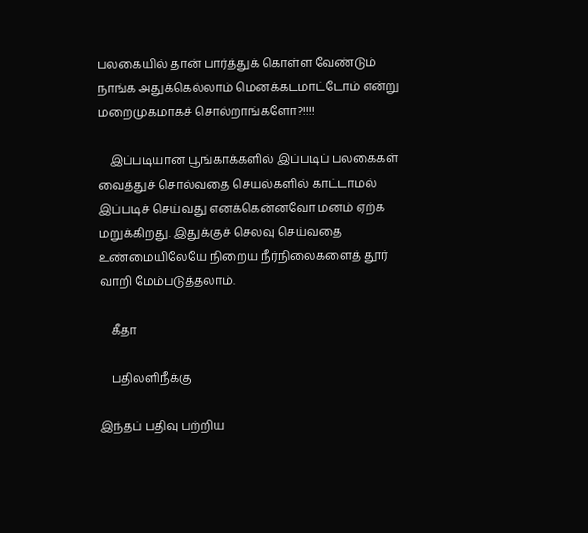பலகையில் தான் பார்த்துக் கொள்ள வேண்டும் நாங்க அதுக்கெல்லாம் மெனக்கடமாட்டோம் என்று மறைமுகமாகச் சொல்றாங்களோ?!!!!

    இப்படியான பூங்காக்களில் இப்படிப் பலகைகள் வைத்துச் சொல்வதை செயல்களில் காட்டாமல் இப்படிச் செய்வது எனக்கென்னவோ மனம் ஏற்க மறுக்கிறது. இதுக்குச் செலவு செய்வதை உண்மையிலேயே நிறைய நீர்நிலைகளைத் தூர் வாறி மேம்படுத்தலாம்.

    கீதா

    பதிலளிநீக்கு

இந்தப் பதிவு பற்றிய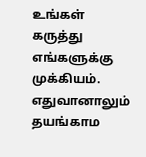உங்கள் கருத்து எங்களுக்கு முக்கியம். எதுவானாலும் தயங்காம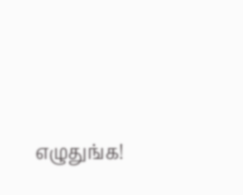எழுதுங்க!